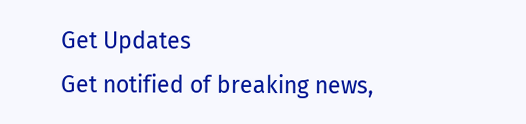Get Updates
Get notified of breaking news,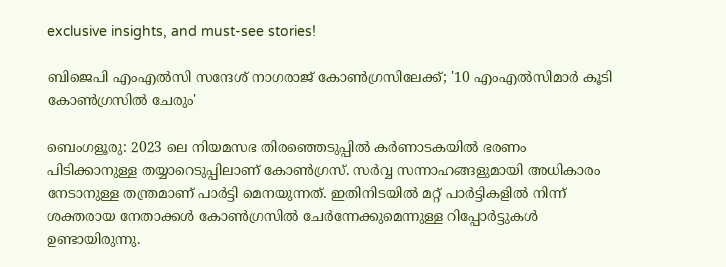exclusive insights, and must-see stories!

ബിജെപി എംഎൽസി സന്ദേശ് നാഗരാജ് കോൺഗ്രസിലേക്ക്; '10 എംഎൽസിമാർ കൂടി കോൺഗ്രസിൽ ചേരും'

ബെംഗളൂരു: 2023 ലെ നിയമസഭ തിരഞ്ഞെടുപ്പിൽ കർണാടകയിൽ ഭരണം പിടിക്കാനുള്ള തയ്യാറെടുപ്പിലാണ് കോൺഗ്രസ്. സർവ്വ സന്നാഹങ്ങളുമായി അധികാരം നേടാനുള്ള തന്ത്രമാണ് പാർട്ടി മെനയുന്നത്. ഇതിനിടയിൽ മറ്റ് പാർട്ടികളിൽ നിന്ന് ശക്തരായ നേതാക്കൾ കോൺഗ്രസിൽ ചേർന്നേക്കുമെന്നുള്ള റിപ്പോർട്ടുകൾ ഉണ്ടായിരുന്നു.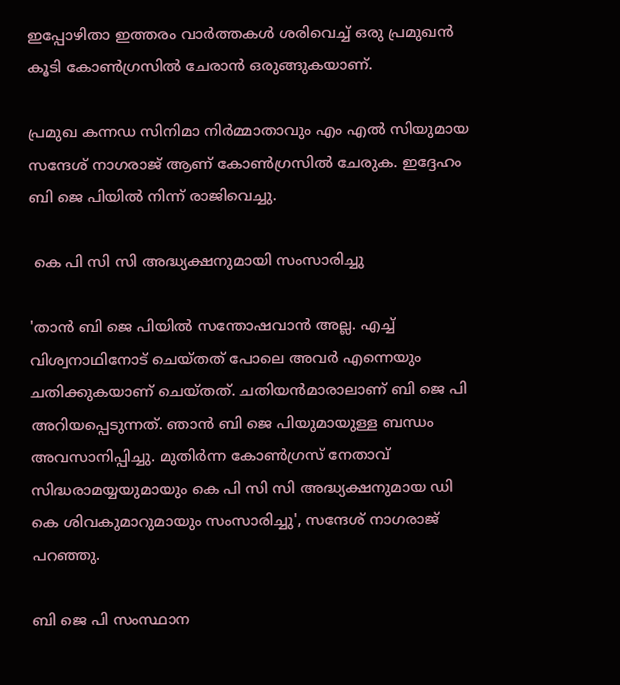ഇപ്പോഴിതാ ഇത്തരം വാർത്തകൾ ശരിവെച്ച് ഒരു പ്രമുഖൻ കൂടി കോൺഗ്രസിൽ ചേരാൻ ഒരുങ്ങുകയാണ്.

പ്രമുഖ കന്നഡ സിനിമാ നിര്‍മ്മാതാവും എം എൽ സിയുമായ സന്ദേശ് നാഗരാജ് ആണ് കോൺഗ്രസിൽ ചേരുക. ഇദ്ദേഹം ബി ജെ പിയിൽ നിന്ന് രാജിവെച്ചു.

 കെ പി സി സി അദ്ധ്യക്ഷനുമായി സംസാരിച്ചു

'താൻ ബി ജെ പിയിൽ സന്തോഷവാൻ അല്ല. എച്ച് വിശ്വനാഥിനോട് ചെയ്തത് പോലെ അവർ എന്നെയും ചതിക്കുകയാണ് ചെയ്തത്. ചതിയന്‍മാരാലാണ് ബി ജെ പി അറിയപ്പെടുന്നത്. ഞാന്‍ ബി ജെ പിയുമായുള്ള ബന്ധം അവസാനിപ്പിച്ചു. മുതിര്‍ന്ന കോണ്‍ഗ്രസ് നേതാവ് സിദ്ധരാമയ്യയുമായും കെ പി സി സി അദ്ധ്യക്ഷനുമായ ഡി കെ ശിവകുമാറുമായും സംസാരിച്ചു', സന്ദേശ് നാഗരാജ് പറഞ്ഞു.

ബി ജെ പി സംസ്ഥാന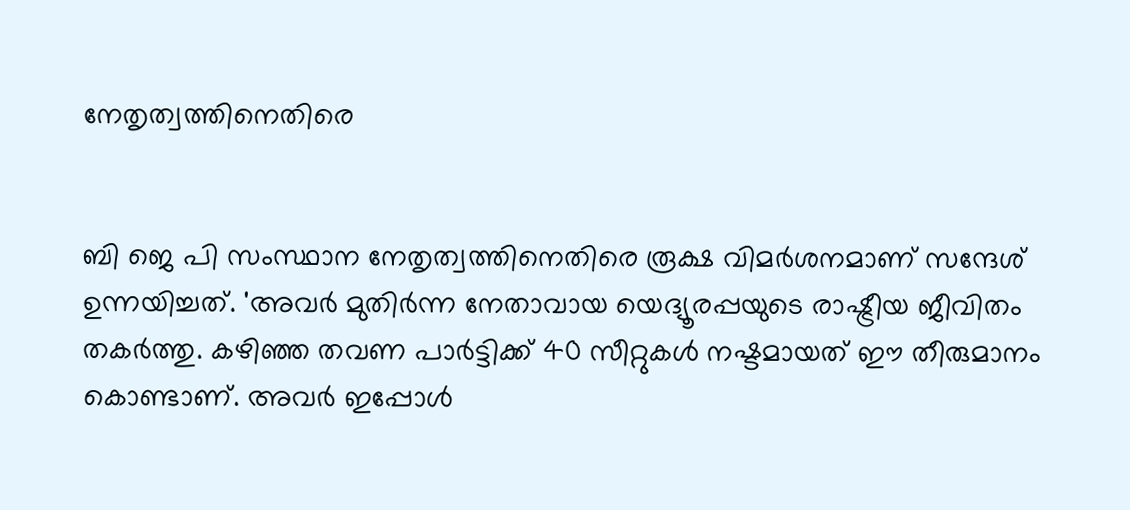നേതൃത്വത്തിനെതിരെ


ബി ജെ പി സംസ്ഥാന നേതൃത്വത്തിനെതിരെ രൂക്ഷ വിമർശനമാണ് സന്ദേശ് ഉന്നയിച്ചത്. 'അവർ മുതിർന്ന നേതാവായ യെദ്യൂരപ്പയുടെ രാഷ്ട്രീയ ജീവിതം തകർത്തു. കഴിഞ്ഞ തവണ പാർട്ടിക്ക് 40 സീറ്റുകൾ നഷ്ടമായത് ഈ തീരുമാനം കൊണ്ടാണ്. അവർ ഇപ്പോൾ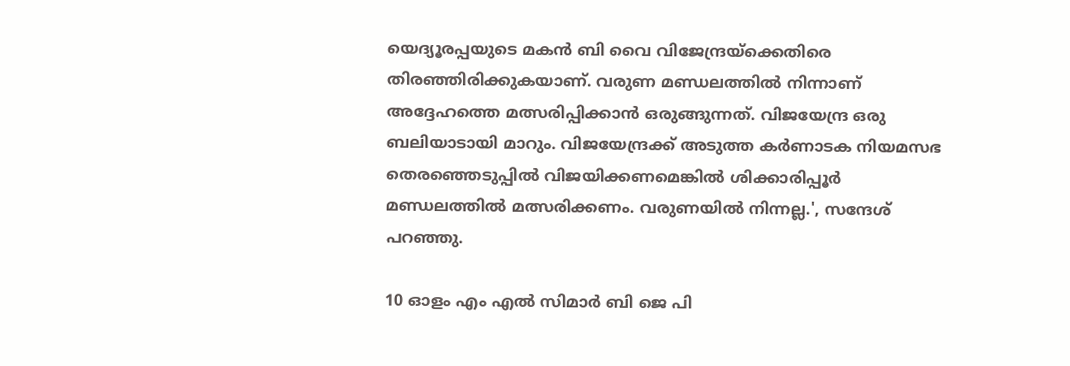യെദ്യൂരപ്പയുടെ മകൻ ബി വൈ വിജേന്ദ്രയ്ക്കെതിരെ തിരഞ്ഞിരിക്കുകയാണ്. വരുണ മണ്ഡലത്തിൽ നിന്നാണ് അദ്ദേഹത്തെ മത്സരിപ്പിക്കാൻ ഒരുങ്ങുന്നത്. വിജയേന്ദ്ര ഒരു ബലിയാടായി മാറും. വിജയേന്ദ്രക്ക് അടുത്ത കര്‍ണാടക നിയമസഭ തെരഞ്ഞെടുപ്പില്‍ വിജയിക്കണമെങ്കില്‍ ശിക്കാരിപ്പൂര്‍ മണ്ഡലത്തില്‍ മത്സരിക്കണം. വരുണയില്‍ നിന്നല്ല.', സന്ദേശ് പറഞ്ഞു.

10 ഓളം എം എൽ സിമാർ ബി ജെ പി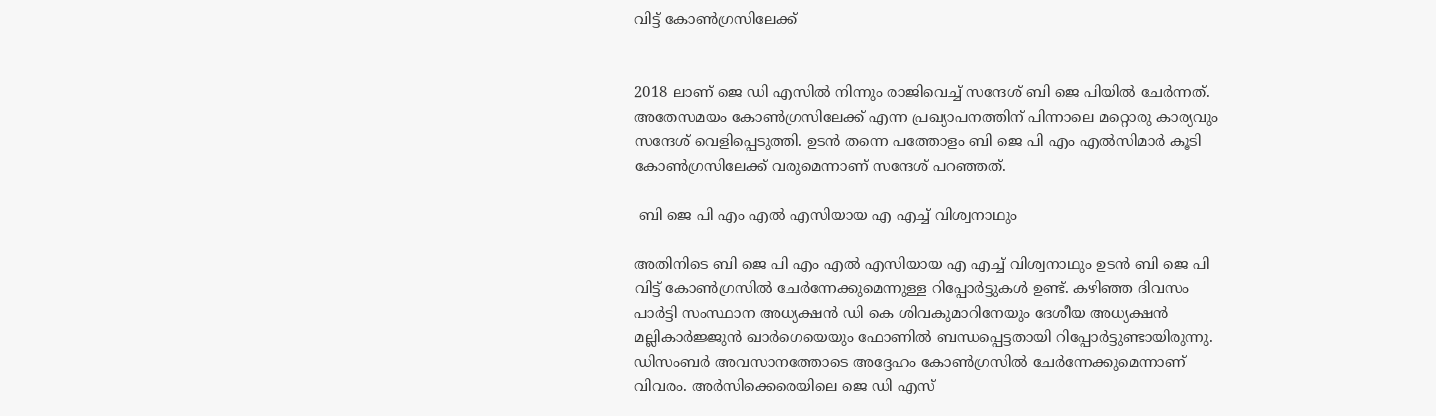വിട്ട് കോൺഗ്രസിലേക്ക്


2018 ലാണ് ജെ ഡി എസിൽ നിന്നും രാജിവെച്ച് സന്ദേശ് ബി ജെ പിയിൽ ചേർന്നത്. അതേസമയം കോൺഗ്രസിലേക്ക് എന്ന പ്രഖ്യാപനത്തിന് പിന്നാലെ മറ്റൊരു കാര്യവും സന്ദേശ് വെളിപ്പെടുത്തി. ഉടൻ തന്നെ പത്തോളം ബി ജെ പി എം എല്‍സിമാര്‍ കൂടി കോണ്‍ഗ്രസിലേക്ക് വരുമെന്നാണ് സന്ദേശ് പറഞ്ഞത്.

 ബി ജെ പി എം എൽ എസിയായ എ എച്ച് വിശ്വനാഥും

അതിനിടെ ബി ജെ പി എം എൽ എസിയായ എ എച്ച് വിശ്വനാഥും ഉടൻ ബി ജെ പി വിട്ട് കോൺഗ്രസിൽ ചേർന്നേക്കുമെന്നുള്ള റിപ്പോർട്ടുകൾ ഉണ്ട്. കഴിഞ്ഞ ദിവസം പാർട്ടി സംസ്ഥാന അധ്യക്ഷൻ ഡി കെ ശിവകുമാറിനേയും ദേശീയ അധ്യക്ഷൻ മല്ലികാർജ്ജുൻ ഖാർഗെയെയും ഫോണിൽ ബന്ധപ്പെട്ടതായി റിപ്പോർട്ടുണ്ടായിരുന്നു. ഡിസംബർ അവസാനത്തോടെ അദ്ദേഹം കോൺഗ്രസിൽ ചേർന്നേക്കുമെന്നാണ് വിവരം. അർസിക്കെരെയിലെ ജെ ഡി എസ്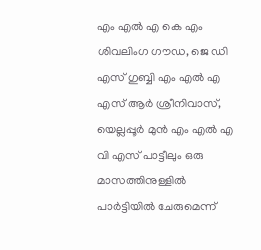എം എൽ എ കെ എം ശിവലിംഗ ഗൗഡ, ജെ ഡി എസ് ഗുബ്ബി എം എൽ എ എസ് ആർ ശ്രീനിവാസ്, യെല്ലപ്പൂർ മുൻ എം എൽ എ വി എസ് പാട്ടീലും ഒരു മാസത്തിനുള്ളിൽ പാർട്ടിയിൽ ചേരുമെന്ന്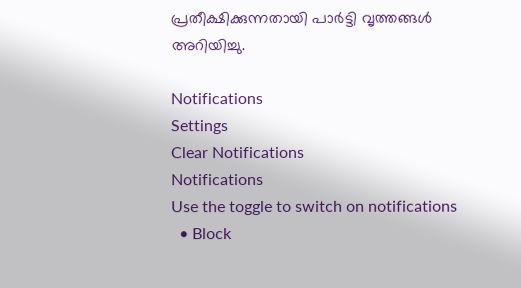പ്രതീക്ഷിക്കുന്നതായി പാർട്ടി വൃത്തങ്ങൾ അറിയിച്ചു.

Notifications
Settings
Clear Notifications
Notifications
Use the toggle to switch on notifications
  • Block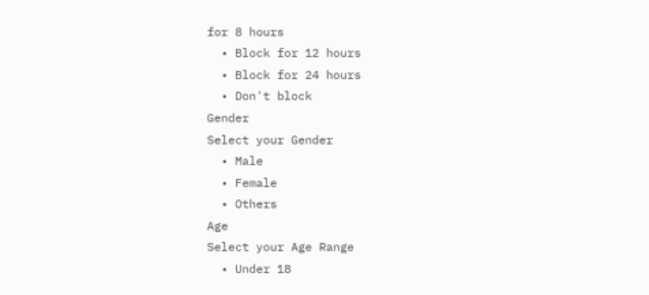for 8 hours
  • Block for 12 hours
  • Block for 24 hours
  • Don't block
Gender
Select your Gender
  • Male
  • Female
  • Others
Age
Select your Age Range
  • Under 18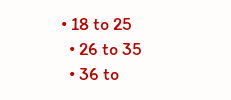• 18 to 25
  • 26 to 35
  • 36 to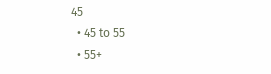45
  • 45 to 55
  • 55+